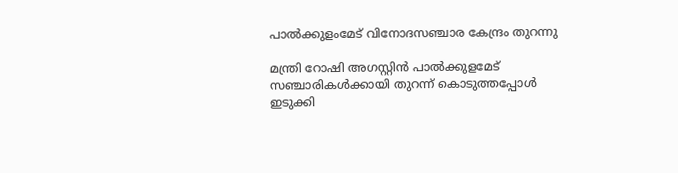പാൽക്കുളംമേട് വിനോദസഞ്ചാര കേന്ദ്രം തുറന്നു

മന്ത്രി റോഷി അഗസ്റ്റിൻ പാൽക്കുളമേട് സഞ്ചാരികൾക്കായി തുറന്ന് കൊടുത്തപ്പോൾ
ഇടുക്കി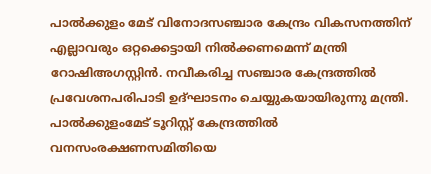പാൽക്കുളം മേട് വിനോദസഞ്ചാര കേന്ദ്രം വികസനത്തിന് എല്ലാവരും ഒറ്റക്കെട്ടായി നിൽക്കണമെന്ന് മന്ത്രി റോഷിഅഗസ്റ്റിൻ. നവീകരിച്ച സഞ്ചാര കേന്ദ്രത്തിൽ പ്രവേശനപരിപാടി ഉദ്ഘാടനം ചെയ്യുകയായിരുന്നു മന്ത്രി. പാൽക്കുളംമേട് ടൂറിസ്റ്റ് കേന്ദ്രത്തിൽ വനസംരക്ഷണസമിതിയെ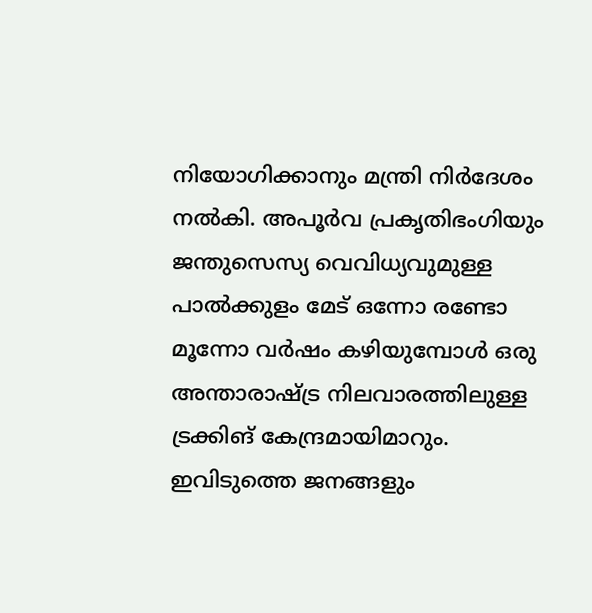നിയോഗിക്കാനും മന്ത്രി നിർദേശം നൽകി. അപൂർവ പ്രകൃതിഭംഗിയും ജന്തുസെസ്യ വെവിധ്യവുമുള്ള പാൽക്കുളം മേട് ഒന്നോ രണ്ടോ മൂന്നോ വർഷം കഴിയുമ്പോൾ ഒരു അന്താരാഷ്ട്ര നിലവാരത്തിലുള്ള ട്രക്കിങ് കേന്ദ്രമായിമാറും. ഇവിടുത്തെ ജനങ്ങളും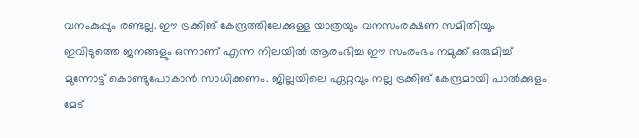വനംകുപ്പും രണ്ടല്ല. ഈ ട്രക്കിങ് കേന്ദ്രത്തിലേക്കുള്ള യാത്രയും വനസംരക്ഷണ സമിതിയും ഇവിടുത്തെ ജനങ്ങളും ഒന്നാണ് എന്ന നിലയിൽ ആരംഭിച്ച ഈ സംരംഭം നമുക്ക് ഒരുമിച്ച് മുന്നോട്ട് കൊണ്ടുപോകാൻ സാധിക്കണം. ജില്ലയിലെ ഏറ്റവും നല്ല ട്രക്കിങ് കേന്ദ്രമായി പാൽക്കുളം മേട്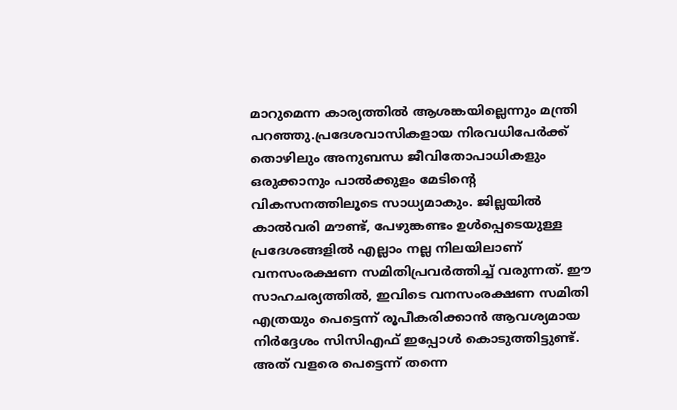മാറുമെന്ന കാര്യത്തിൽ ആശങ്കയില്ലെന്നും മന്ത്രി പറഞ്ഞു.പ്രദേശവാസികളായ നിരവധിപേർക്ക് തൊഴിലും അനുബന്ധ ജീവിതോപാധികളും ഒരുക്കാനും പാൽക്കുളം മേടിന്റെ വികസനത്തിലൂടെ സാധ്യമാകും. ജില്ലയിൽ കാൽവരി മൗണ്ട്, പേഴുങ്കണ്ടം ഉൾപ്പെടെയുള്ള പ്രദേശങ്ങളിൽ എല്ലാം നല്ല നിലയിലാണ് വനസംരക്ഷണ സമിതിപ്രവർത്തിച്ച് വരുന്നത്. ഈ സാഹചര്യത്തിൽ, ഇവിടെ വനസംരക്ഷണ സമിതി എത്രയും പെട്ടെന്ന് രൂപീകരിക്കാൻ ആവശ്യമായ നിർദ്ദേശം സിസിഎഫ് ഇപ്പോൾ കൊടുത്തിട്ടുണ്ട്. അത് വളരെ പെട്ടെന്ന് തന്നെ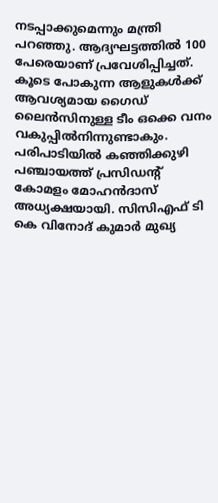നടപ്പാക്കുമെന്നും മന്ത്രി പറഞ്ഞു. ആദ്യഘട്ടത്തിൽ 100 പേരെയാണ് പ്രവേശിപ്പിച്ചത്. കൂടെ പോകുന്ന ആളുകൾക്ക് ആവശ്യമായ ഗൈഡ് ലൈൻസിനുള്ള ടീം ഒക്കെ വനം വകുപ്പിൽനിന്നുണ്ടാകും. പരിപാടിയിൽ കഞ്ഞിക്കുഴി പഞ്ചായത്ത് പ്രസിഡന്റ് കോമളം മോഹൻദാസ് അധ്യക്ഷയായി. സിസിഎഫ് ടി കെ വിനോദ് കുമാർ മുഖ്യ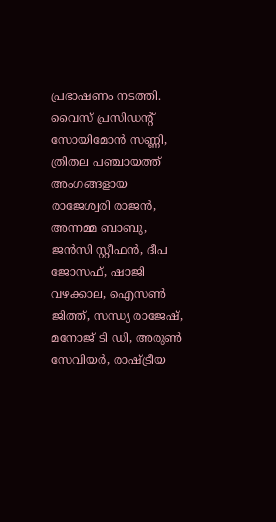പ്രഭാഷണം നടത്തി. വൈസ് പ്രസിഡന്റ് സോയിമോൻ സണ്ണി, ത്രിതല പഞ്ചായത്ത് അംഗങ്ങളായ രാജേശ്വരി രാജൻ, അന്നമ്മ ബാബു, ജൻസി സ്റ്റീഫൻ, ദീപ ജോസഫ്, ഷാജി വഴക്കാല, ഐസൺ ജിത്ത്, സന്ധ്യ രാജേഷ്, മനോജ് ടി ഡി, അരുൺ സേവിയർ, രാഷ്ട്രീയ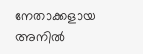നേതാക്കളായ അനിൽ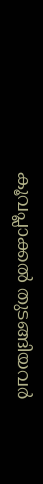കൂവപ്ലാക്കൽ തുടങ്ങിയവർ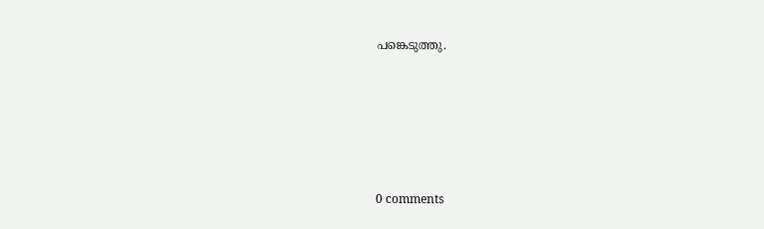പങ്കെടുത്തു.










0 comments